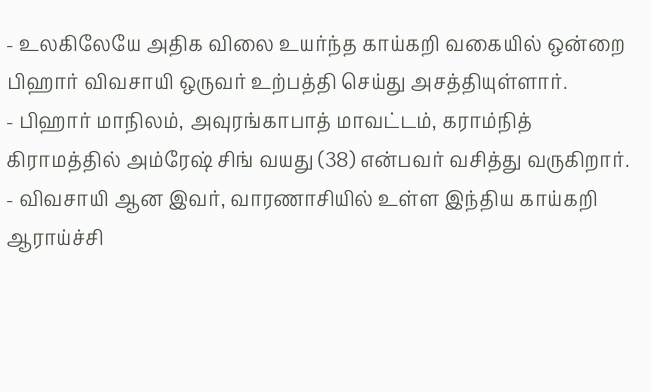- உலகிலேயே அதிக விலை உயர்ந்த காய்கறி வகையில் ஒன்றை பிஹார் விவசாயி ஒருவர் உற்பத்தி செய்து அசத்தியுள்ளார்.
- பிஹார் மாநிலம், அவுரங்காபாத் மாவட்டம், கராம்நித் கிராமத்தில் அம்ரேஷ் சிங் வயது (38) என்பவர் வசித்து வருகிறார்.
- விவசாயி ஆன இவர், வாரணாசியில் உள்ள இந்திய காய்கறி ஆராய்ச்சி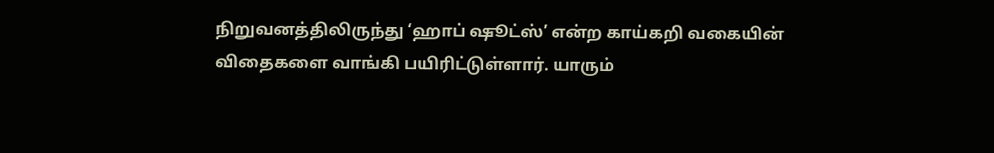நிறுவனத்திலிருந்து ‘ஹாப் ஷூட்ஸ்’ என்ற காய்கறி வகையின் விதைகளை வாங்கி பயிரிட்டுள்ளார். யாரும்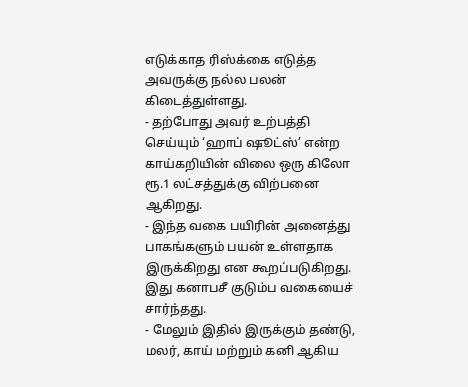எடுக்காத ரிஸ்க்கை எடுத்த அவருக்கு நல்ல பலன் கிடைத்துள்ளது.
- தற்போது அவர் உற்பத்தி செய்யும் ‘ஹாப் ஷூட்ஸ்’ என்ற காய்கறியின் விலை ஒரு கிலோ ரூ.1 லட்சத்துக்கு விற்பனை ஆகிறது.
- இந்த வகை பயிரின் அனைத்து பாகங்களும் பயன் உள்ளதாக இருக்கிறது என கூறப்படுகிறது. இது கனாபசீ குடும்ப வகையைச் சார்ந்தது.
- மேலும் இதில் இருக்கும் தண்டு, மலர், காய் மற்றும் கனி ஆகிய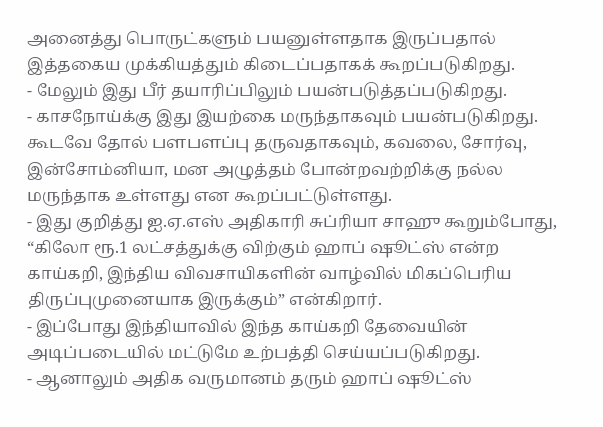அனைத்து பொருட்களும் பயனுள்ளதாக இருப்பதால் இத்தகைய முக்கியத்தும் கிடைப்பதாகக் கூறப்படுகிறது.
- மேலும் இது பீர் தயாரிப்பிலும் பயன்படுத்தப்படுகிறது.
- காசநோய்க்கு இது இயற்கை மருந்தாகவும் பயன்படுகிறது. கூடவே தோல் பளபளப்பு தருவதாகவும், கவலை, சோர்வு, இன்சோம்னியா, மன அழுத்தம் போன்றவற்றிக்கு நல்ல மருந்தாக உள்ளது என கூறப்பட்டுள்ளது.
- இது குறித்து ஐ.ஏ.எஸ் அதிகாரி சுப்ரியா சாஹு கூறும்போது, “கிலோ ரூ.1 லட்சத்துக்கு விற்கும் ஹாப் ஷூட்ஸ் என்ற காய்கறி, இந்திய விவசாயிகளின் வாழ்வில் மிகப்பெரிய திருப்புமுனையாக இருக்கும்” என்கிறார்.
- இப்போது இந்தியாவில் இந்த காய்கறி தேவையின் அடிப்படையில் மட்டுமே உற்பத்தி செய்யப்படுகிறது.
- ஆனாலும் அதிக வருமானம் தரும் ஹாப் ஷூட்ஸ்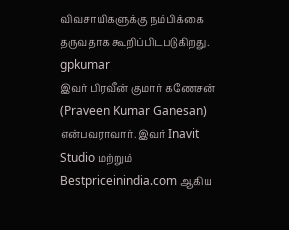விவசாயிகளுக்கு நம்பிக்கை தருவதாக கூறிப்பிடபடுகிறது.
gpkumar
இவர் பிரவீன் குமார் கணேசன் (Praveen Kumar Ganesan) என்பவராவார். இவர் Inavit Studio மற்றும் Bestpriceinindia.com ஆகிய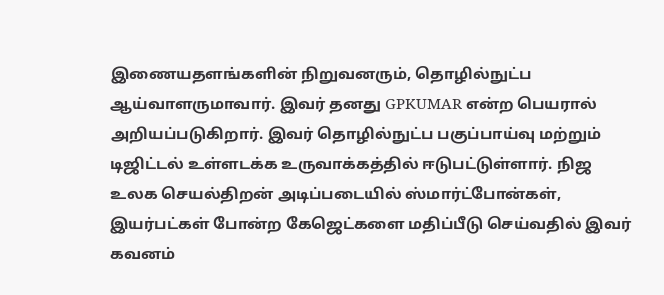இணையதளங்களின் நிறுவனரும், தொழில்நுட்ப ஆய்வாளருமாவார். இவர் தனது GPKUMAR என்ற பெயரால் அறியப்படுகிறார். இவர் தொழில்நுட்ப பகுப்பாய்வு மற்றும் டிஜிட்டல் உள்ளடக்க உருவாக்கத்தில் ஈடுபட்டுள்ளார். நிஜ உலக செயல்திறன் அடிப்படையில் ஸ்மார்ட்போன்கள், இயர்பட்கள் போன்ற கேஜெட்களை மதிப்பீடு செய்வதில் இவர் கவனம்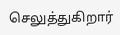செலுத்துகிறார்